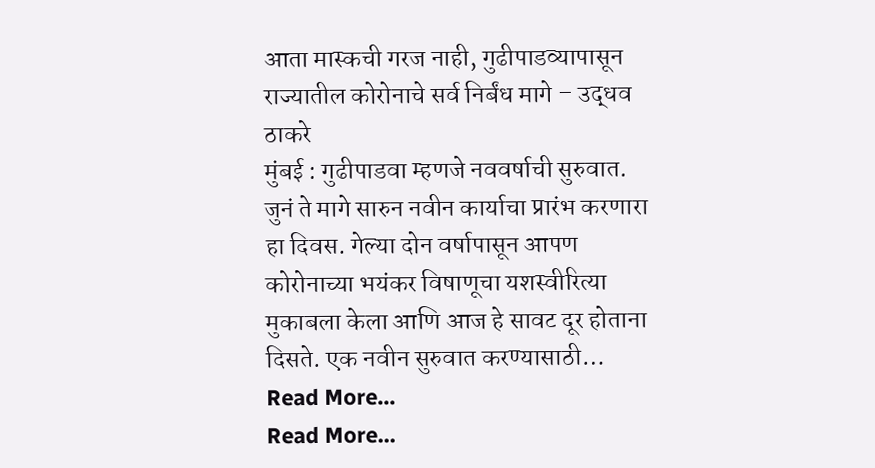आता मास्कची गरज नाही, गुढीपाडव्यापासून राज्यातील कोरोनाचे सर्व निर्बंध मागे – उद्धव ठाकरे
मुंबई : गुढीपाडवा म्हणजे नववर्षाची सुरुवात. जुनं ते मागे सारुन नवीन कार्याचा प्रारंभ करणारा हा दिवस. गेल्या दोन वर्षापासून आपण कोरोनाच्या भयंकर विषाणूचा यशस्वीरित्या मुकाबला केला आणि आज हे सावट दूर होताना दिसते. एक नवीन सुरुवात करण्यासाठी…
Read More...
Read More...